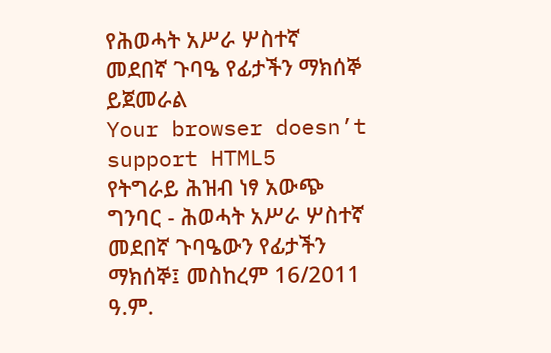የሕወሓት አሥራ ሦስተኛ መደበኛ ጉባዔ የፊታችን ማክሰኞ ይጀመራል
Your browser doesn’t support HTML5
የትግራይ ሕዝብ ነፃ አውጭ ግንባር - ሕወሓት አሥራ ሦስተኛ መደበኛ ጉባዔውን የፊታችን ማክሰኞ፤ መስከረም 16/2011 ዓ.ም.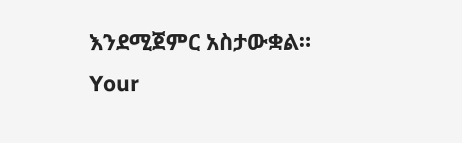እንደሚጀምር አስታውቋል።
Your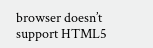browser doesn’t support HTML5